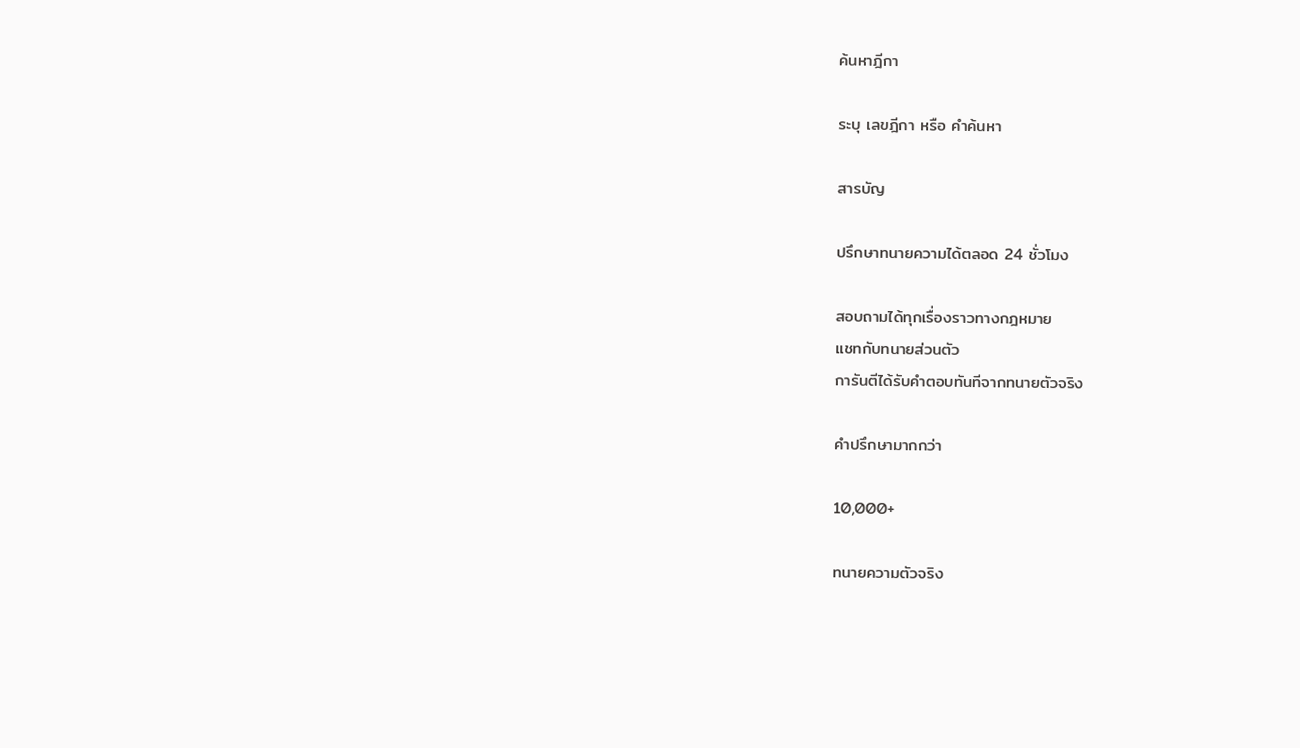ค้นหาฎีกา

ระบุ เลขฎีกา หรือ คำค้นหา

สารบัญ

ปรึกษาทนายความได้ตลอด 24 ชั่วโมง

สอบถามได้ทุกเรื่องราวทางกฎหมาย
แชทกับทนายส่วนตัว
การันตีได้รับคำตอบทันทีจากทนายตัวจริง

คำปรึกษามากกว่า

10,000+

ทนายความตัวจริง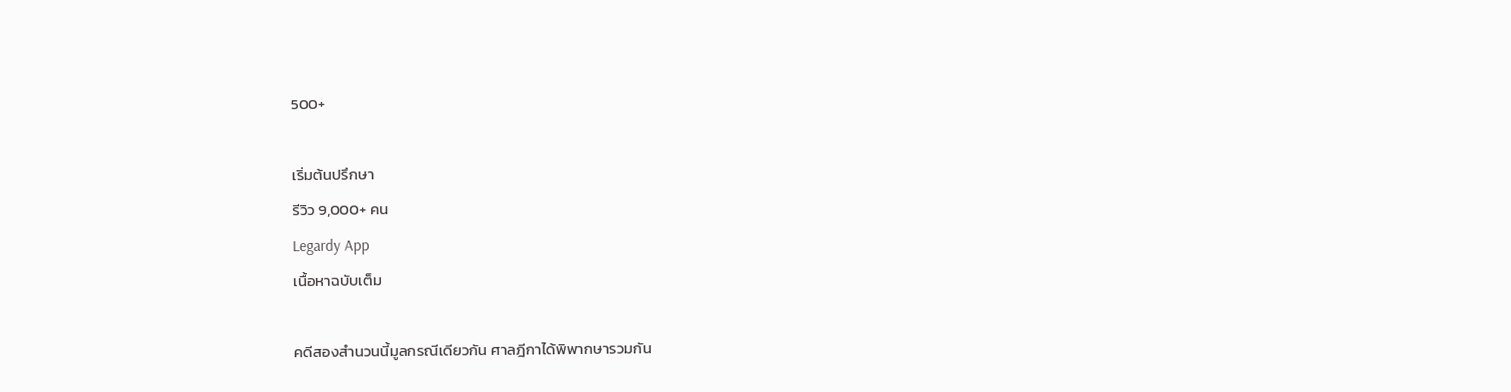500+

เริ่มต้นปรึกษา
รีวิว 9,000+ คน
Legardy App
เนื้อหาฉบับเต็ม

คดีสองสำนวนนี้มูลกรณีเดียวกัน ศาลฎีกาได้พิพากษารวมกัน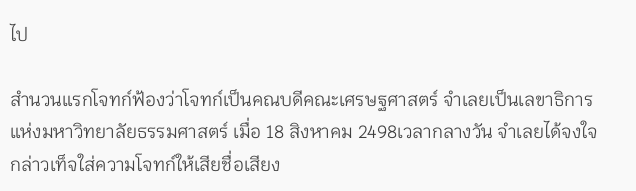ไป

สำนวนแรกโจทก์ฟ้องว่าโจทก์เป็นคณบดีคณะเศรษฐศาสตร์ จำเลยเป็นเลขาธิการ แห่งมหาวิทยาลัยธรรมศาสตร์ เมื่อ 18 สิงหาคม 2498เวลากลางวัน จำเลยได้จงใจกล่าวเท็จใส่ความโจทก์ให้เสียชื่อเสียง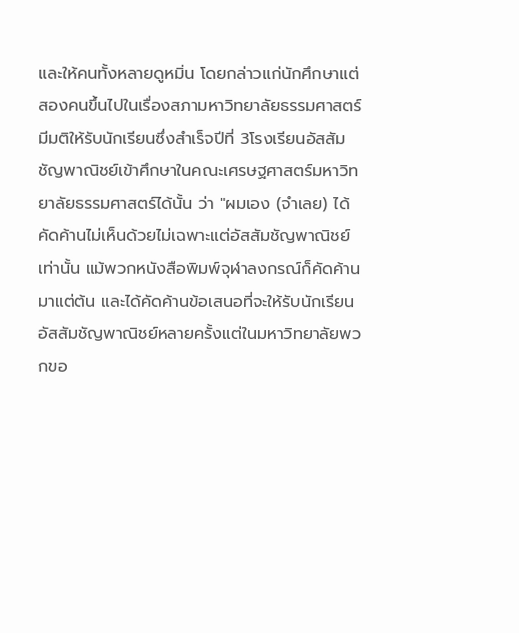และให้คนทั้งหลายดูหมิ่น โดยกล่าวแก่นักศึกษาแต่สองคนขึ้นไปในเรื่องสภามหาวิทยาลัยธรรมศาสตร์มีมติให้รับนักเรียนซึ่งสำเร็จปีที่ 3โรงเรียนอัสสัมชัญพาณิชย์เข้าศึกษาในคณะเศรษฐศาสตร์มหาวิทยาลัยธรรมศาสตร์ได้นั้น ว่า "ผมเอง (จำเลย) ได้คัดค้านไม่เห็นด้วยไม่เฉพาะแต่อัสสัมชัญพาณิชย์เท่านั้น แม้พวกหนังสือพิมพ์จุฬาลงกรณ์ก็คัดค้านมาแต่ต้น และได้คัดค้านข้อเสนอที่จะให้รับนักเรียนอัสสัมชัญพาณิชย์หลายครั้งแต่ในมหาวิทยาลัยพวกขอ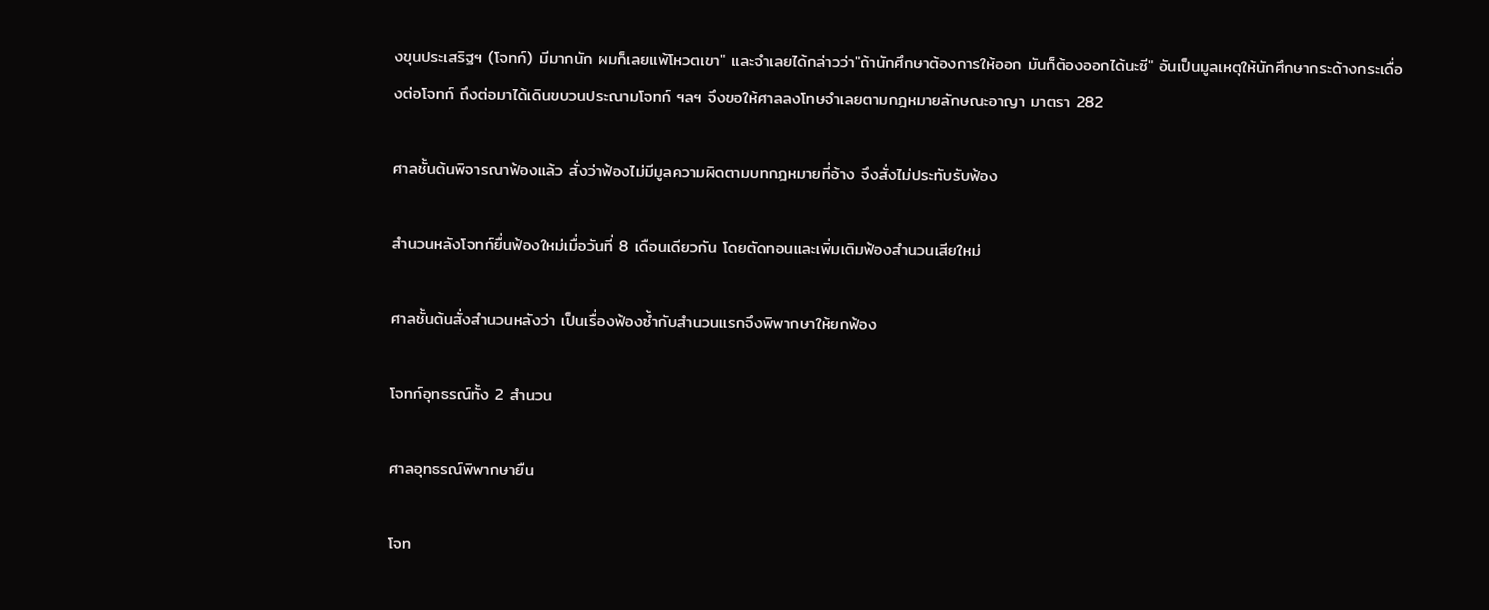งขุนประเสริฐฯ (โจทก์) มีมากนัก ผมก็เลยแพ้โหวตเขา" และจำเลยได้กล่าวว่า"ถ้านักศึกษาต้องการให้ออก มันก็ต้องออกได้นะซี" อันเป็นมูลเหตุให้นักศึกษากระด้างกระเดื่องต่อโจทก์ ถึงต่อมาได้เดินขบวนประณามโจทก์ ฯลฯ จึงขอให้ศาลลงโทษจำเลยตามกฎหมายลักษณะอาญา มาตรา 282

ศาลชั้นต้นพิจารณาฟ้องแล้ว สั่งว่าฟ้องไม่มีมูลความผิดตามบทกฎหมายที่อ้าง จึงสั่งไม่ประทับรับฟ้อง

สำนวนหลังโจทก์ยื่นฟ้องใหม่เมื่อวันที่ 8 เดือนเดียวกัน โดยตัดทอนและเพิ่มเติมฟ้องสำนวนเสียใหม่

ศาลชั้นต้นสั่งสำนวนหลังว่า เป็นเรื่องฟ้องซ้ำกับสำนวนแรกจึงพิพากษาให้ยกฟ้อง

โจทก์อุทธรณ์ทั้ง 2 สำนวน

ศาลอุทธรณ์พิพากษายืน

โจท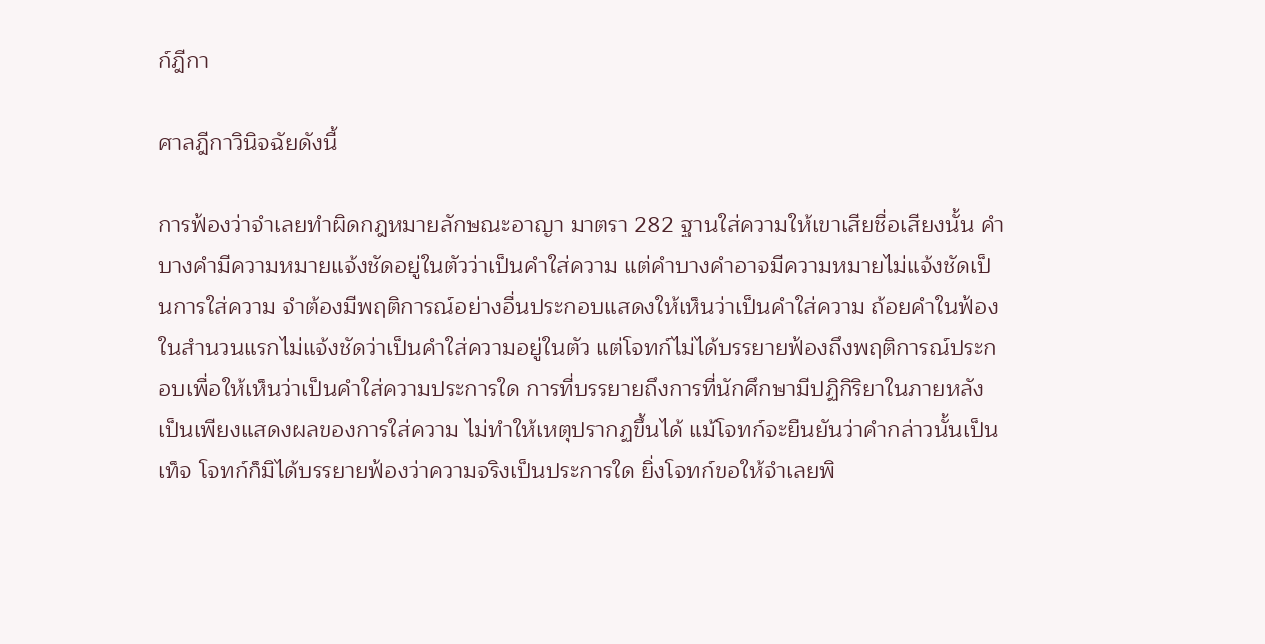ก์ฎีกา

ศาลฎีกาวินิจฉัยดังนี้

การฟ้องว่าจำเลยทำผิดกฎหมายลักษณะอาญา มาตรา 282 ฐานใส่ความให้เขาเสียชื่อเสียงนั้น คำบางคำมีความหมายแจ้งชัดอยู่ในตัวว่าเป็นคำใส่ความ แต่คำบางคำอาจมีความหมายไม่แจ้งชัดเป็นการใส่ความ จำต้องมีพฤติการณ์อย่างอื่นประกอบแสดงให้เห็นว่าเป็นคำใส่ความ ถ้อยคำในฟ้องในสำนวนแรกไม่แจ้งชัดว่าเป็นคำใส่ความอยู่ในตัว แต่โจทก์ไม่ได้บรรยายฟ้องถึงพฤติการณ์ประกอบเพื่อให้เห็นว่าเป็นคำใส่ความประการใด การที่บรรยายถึงการที่นักศึกษามีปฏิกิริยาในภายหลังเป็นเพียงแสดงผลของการใส่ความ ไม่ทำให้เหตุปรากฏขึ้นได้ แม้โจทก์จะยืนยันว่าคำกล่าวนั้นเป็นเท็จ โจทก์ก็มิได้บรรยายฟ้องว่าความจริงเป็นประการใด ยิ่งโจทก์ขอให้จำเลยพิ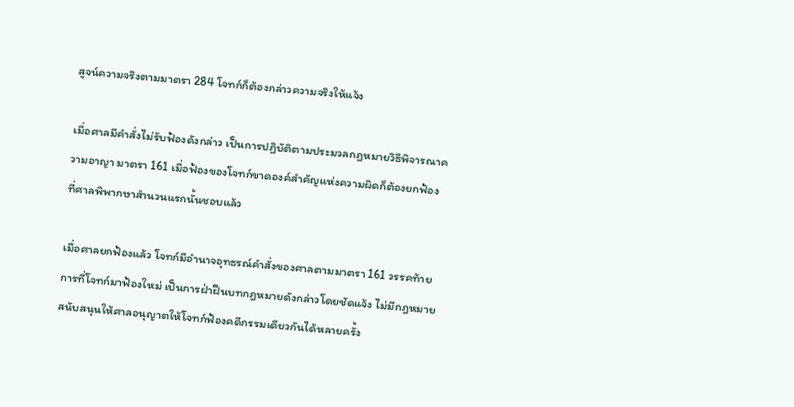สูจน์ความจริงตามมาตรา 284 โจทก์ก็ต้องกล่าวความจริงให้แจ้ง

เมื่อศาลมีคำสั่งไม่รับฟ้องดังกล่าว เป็นการปฏิบัติตามประมวลกฎหมายวิธีพิจารณาความอาญา มาตรา 161 เมื่อฟ้องของโจทก์ขาดองค์สำคัญแห่งความผิดก็ต้องยกฟ้อง ที่ศาลพิพากษาสำนวนแรกนั้นชอบแล้ว

เมื่อศาลยกฟ้องแล้ว โจทก์มีอำนาจอุทธรณ์คำสั่งของศาลตามมาตรา 161 วรรคท้าย การที่โจทก์มาฟ้องใหม่ เป็นการฝ่าฝืนบทกฎหมายดังกล่าวโดยชัดแจ้ง ไม่มีกฎหมายสนับสนุนให้ศาลอนุญาตให้โจทก์ฟ้องคดีกรรมเดียวกันได้หลายครั้ง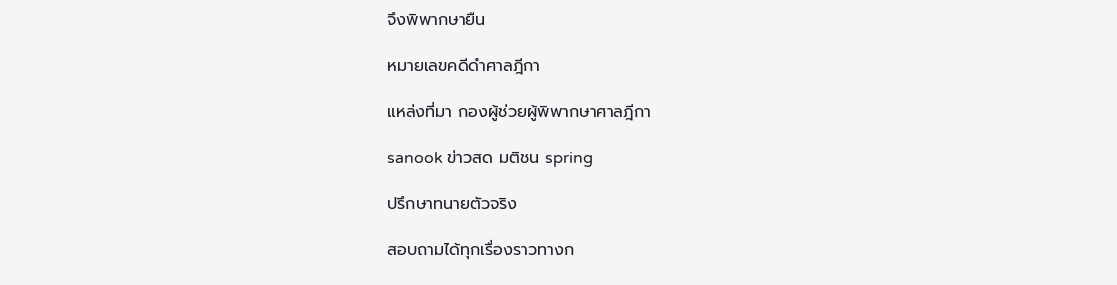จึงพิพากษายืน

หมายเลขคดีดำศาลฎีกา

แหล่งที่มา กองผู้ช่วยผู้พิพากษาศาลฎีกา

sanook ข่าวสด มติชน spring

ปรึกษาทนายตัวจริง

สอบถามได้ทุกเรื่องราวทางก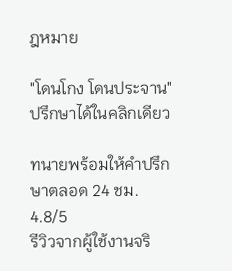ฎหมาย

"โดนโกง โดนประจาน" ปรึกษาได้ในคลิกเดียว

ทนายพร้อมให้คำปรึกษาตลอด 24 ชม.
4.8/5
รีวิวจากผู้ใช้งานจริ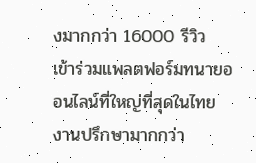งมากกว่า 16000 รีวิว
เข้าร่วมแพลตฟอร์มทนายออนไลน์ที่ใหญ่ที่สุดในไทย
งานปรึกษามากกว่า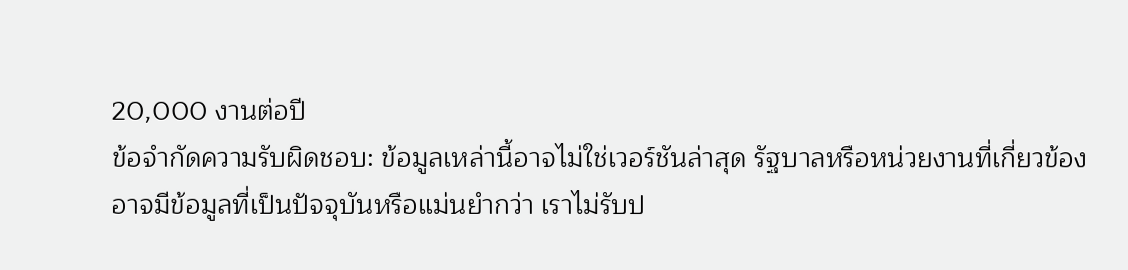20,000 งานต่อปี
ข้อจำกัดความรับผิดชอบ: ข้อมูลเหล่านี้อาจไม่ใช่เวอร์ชันล่าสุด รัฐบาลหรือหน่วยงานที่เกี่ยวข้องอาจมีข้อมูลที่เป็นปัจจุบันหรือแม่นยำกว่า เราไม่รับป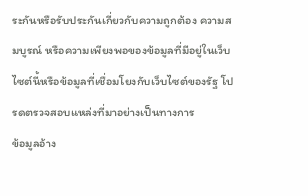ระกันหรือรับประกันเกี่ยวกับความถูกต้อง ความสมบูรณ์ หรือความเพียงพอของข้อมูลที่มีอยู่ในเว็บไซต์นี้หรือข้อมูลที่เชื่อมโยงกับเว็บไซต์ของรัฐ โปรดตรวจสอบแหล่งที่มาอย่างเป็นทางการ
ข้อมูลอ้าง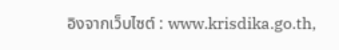อิงจากเว็บไซต์ : www.krisdika.go.th,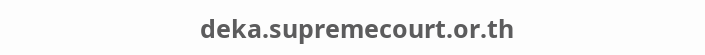deka.supremecourt.or.th